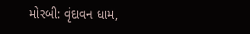મોરબી: વૃંદાવન ધામ,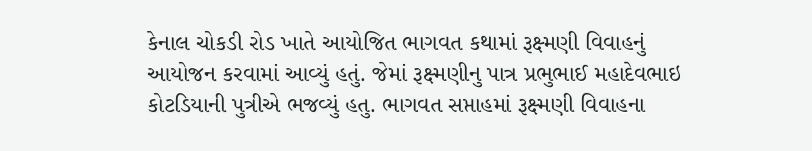કેનાલ ચોકડી રોડ ખાતે આયોજિત ભાગવત કથામાં રૂક્ષ્મણી વિવાહનું આયોજન કરવામાં આવ્યું હતું. જેમાં રૂક્ષ્મણીનુ પાત્ર પ્રભુભાઈ મહાદેવભાઇ કોટડિયાની પુત્રીએ ભજવ્યું હતુ. ભાગવત સપ્તાહમાં રૂક્ષ્મણી વિવાહના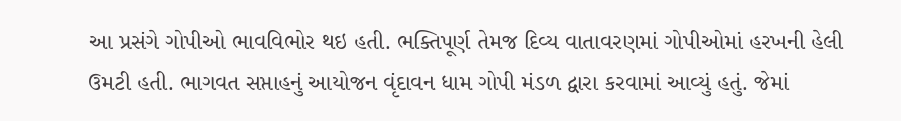આ પ્રસંગે ગોપીઓ ભાવવિભોર થઇ હતી. ભક્તિપૂર્ણ તેમજ દિવ્ય વાતાવરણમાં ગોપીઓમાં હરખની હેલી ઉમટી હતી. ભાગવત સપ્તાહનું આયોજન વૃંદાવન ધામ ગોપી મંડળ દ્વારા કરવામાં આવ્યું હતું. જેમાં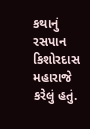કથાનું રસપાન કિશોરદાસ મહારાજે કરેલું હતું.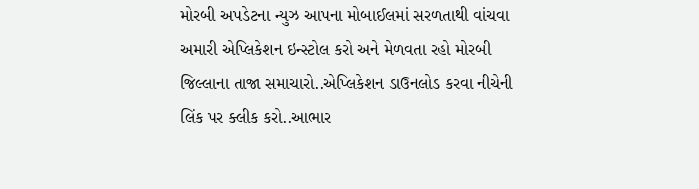મોરબી અપડેટના ન્યુઝ આપના મોબાઈલમાં સરળતાથી વાંચવા અમારી એપ્લિકેશન ઇન્સ્ટોલ કરો અને મેળવતા રહો મોરબી જિલ્લાના તાજા સમાચારો..એપ્લિકેશન ડાઉનલોડ કરવા નીચેની લિંક પર ક્લીક કરો..આભાર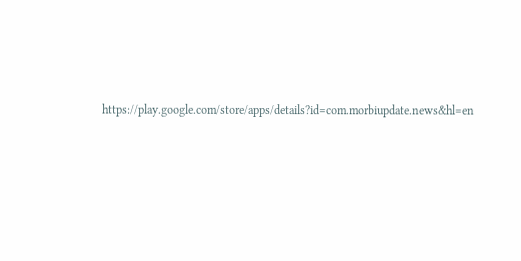https://play.google.com/store/apps/details?id=com.morbiupdate.news&hl=en